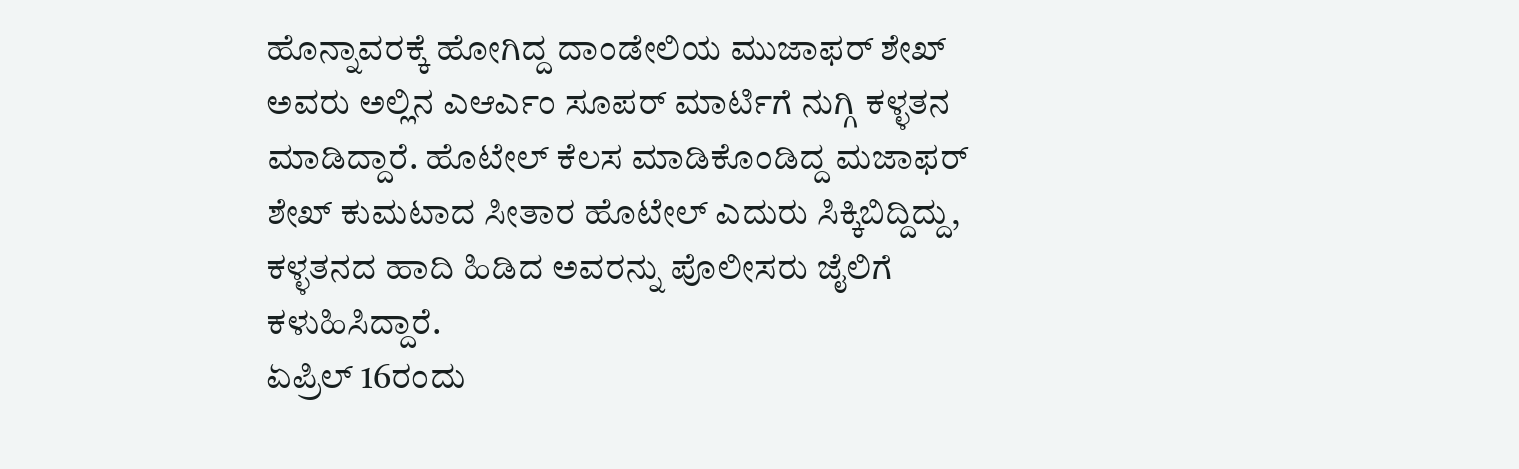ಹೊನ್ನಾವರಕ್ಕೆ ಹೋಗಿದ್ದ ದಾಂಡೇಲಿಯ ಮುಜಾಫರ್ ಶೇಖ್ ಅವರು ಅಲ್ಲಿನ ಎಆರ್ಎಂ ಸೂಪರ್ ಮಾರ್ಟಿಗೆ ನುಗ್ಗಿ ಕಳ್ಳತನ ಮಾಡಿದ್ದಾರೆ. ಹೊಟೇಲ್ ಕೆಲಸ ಮಾಡಿಕೊಂಡಿದ್ದ ಮಜಾಫರ್ ಶೇಖ್ ಕುಮಟಾದ ಸೀತಾರ ಹೊಟೇಲ್ ಎದುರು ಸಿಕ್ಕಿಬಿದ್ದಿದ್ದು, ಕಳ್ಳತನದ ಹಾದಿ ಹಿಡಿದ ಅವರನ್ನು ಪೊಲೀಸರು ಜೈಲಿಗೆ ಕಳುಹಿಸಿದ್ದಾರೆ.
ಏಪ್ರಿಲ್ 16ರಂದು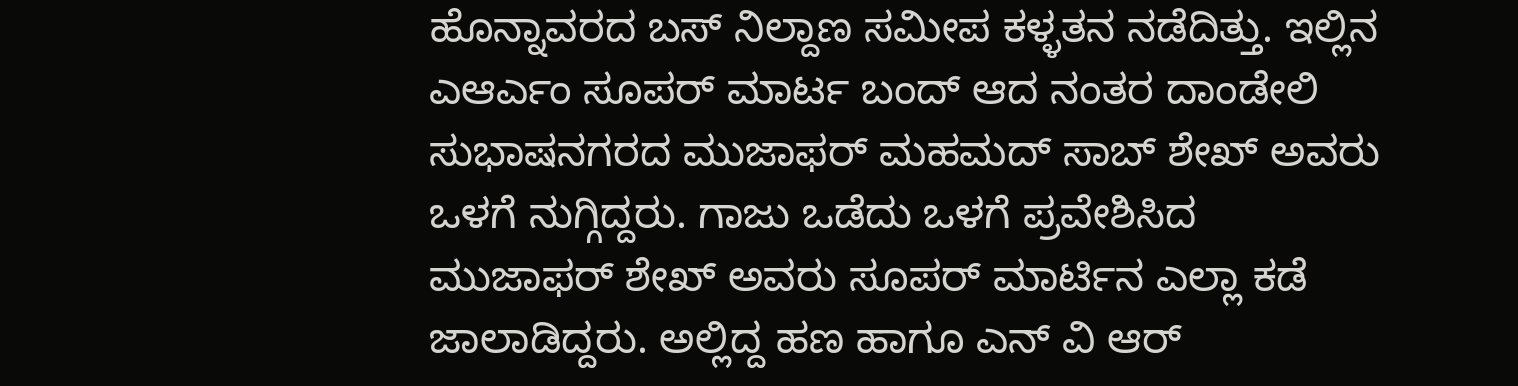ಹೊನ್ನಾವರದ ಬಸ್ ನಿಲ್ದಾಣ ಸಮೀಪ ಕಳ್ಳತನ ನಡೆದಿತ್ತು. ಇಲ್ಲಿನ ಎಆರ್ಎಂ ಸೂಪರ್ ಮಾರ್ಟ ಬಂದ್ ಆದ ನಂತರ ದಾಂಡೇಲಿ ಸುಭಾಷನಗರದ ಮುಜಾಫರ್ ಮಹಮದ್ ಸಾಬ್ ಶೇಖ್ ಅವರು ಒಳಗೆ ನುಗ್ಗಿದ್ದರು. ಗಾಜು ಒಡೆದು ಒಳಗೆ ಪ್ರವೇಶಿಸಿದ ಮುಜಾಫರ್ ಶೇಖ್ ಅವರು ಸೂಪರ್ ಮಾರ್ಟಿನ ಎಲ್ಲಾ ಕಡೆ ಜಾಲಾಡಿದ್ದರು. ಅಲ್ಲಿದ್ದ ಹಣ ಹಾಗೂ ಎನ್ ವಿ ಆರ್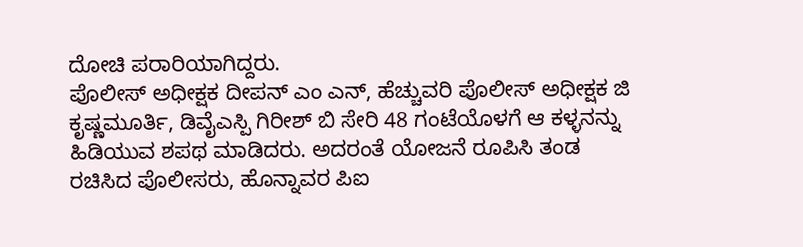ದೋಚಿ ಪರಾರಿಯಾಗಿದ್ದರು.
ಪೊಲೀಸ್ ಅಧೀಕ್ಷಕ ದೀಪನ್ ಎಂ ಎನ್, ಹೆಚ್ಚುವರಿ ಪೊಲೀಸ್ ಅಧೀಕ್ಷಕ ಜಿ ಕೃಷ್ಣಮೂರ್ತಿ, ಡಿವೈಎಸ್ಪಿ ಗಿರೀಶ್ ಬಿ ಸೇರಿ 48 ಗಂಟೆಯೊಳಗೆ ಆ ಕಳ್ಳನನ್ನು ಹಿಡಿಯುವ ಶಪಥ ಮಾಡಿದರು. ಅದರಂತೆ ಯೋಜನೆ ರೂಪಿಸಿ ತಂಡ ರಚಿಸಿದ ಪೊಲೀಸರು, ಹೊನ್ನಾವರ ಪಿಐ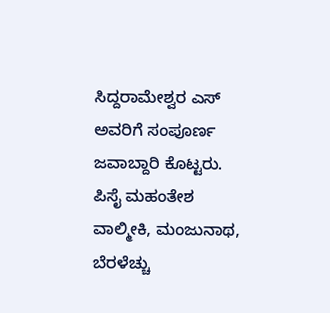ಸಿದ್ದರಾಮೇಶ್ವರ ಎಸ್ ಅವರಿಗೆ ಸಂಪೂರ್ಣ ಜವಾಬ್ದಾರಿ ಕೊಟ್ಟರು. ಪಿಸೈ ಮಹಂತೇಶ ವಾಲ್ಮೀಕಿ, ಮಂಜುನಾಥ, ಬೆರಳೆಚ್ಚು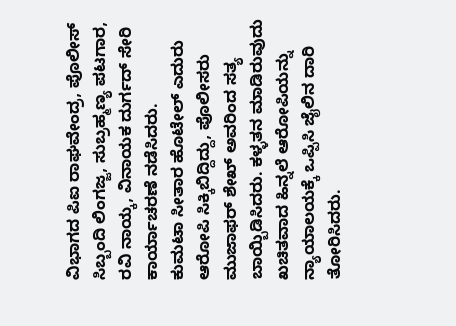ವಿಭಾಗದ ಪಿಐ ರಾಘವೇಂದ್ರ, ಪೊಲೀಸ್ ಸಿಬ್ಬಂದಿ ಲಿಂಗಜ್ಜ, ಸುಬ್ರಹ್ಮಣ್ಯ ಪಟಗಾರ, ರವಿ ನಾಯ್ಕ, ವಿನಾಯಕ ದುರ್ಗದ್ ಸೇರಿ ಕಾರ್ಯಾಚರಣೆ ನಡೆಸಿದರು.
ಕುಮಟಾ ಸೀತಾರ ಹೊಟೇಲ್ ಎದುರು ಆರೋಪಿ ಸಿಕ್ಕಿಬಿದ್ದಿದ್ದು, ಪೊಲೀಸರು ಮುಜಾಫರ್ ಶೇಖ್ ಅವರಿಂದ ಸತ್ಯ ಬಾಯ್ಬಿಡಿಸಿದರು. ಕಳ್ಳತನ ಮಾಡಿರುವುದು ಖಚಿತವಾದ ಹಿನ್ನಲೆ ಆರೋಪಿಯನ್ನು ನ್ಯಾಯಾಲಯಕ್ಕೆ ಒಪ್ಪಿಸಿ ಜೈಲಿನ ದಾರಿ ತೋರಿಸಿದರು.